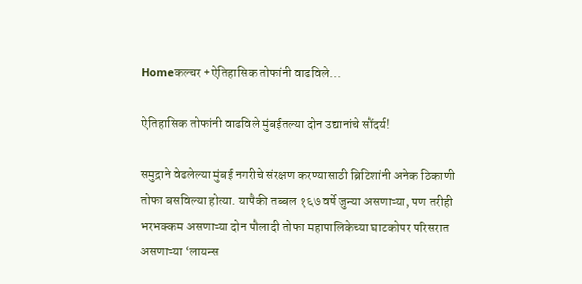Homeकल्चर +ऐतिहासिक तोफांनी वाढविले...

ऐतिहासिक तोफांनी वाढविले मुंबईतल्या दोन उद्यानांचे सौंदर्य!

समुद्राने वेढलेल्या मुंबई नगरीचे संरक्षण करण्यासाठी ब्रिटिशांनी अनेक ठिकाणी तोफा बसविल्या होत्या. यापैकी तब्बल १६७ वर्षे जुन्या असणाऱ्या, पण तरीही भरभक्कम असणाऱ्या दोन पौलादी तोफा महापालिकेच्या घाटकोपर परिसरात असणाऱ्या ‘लायन्स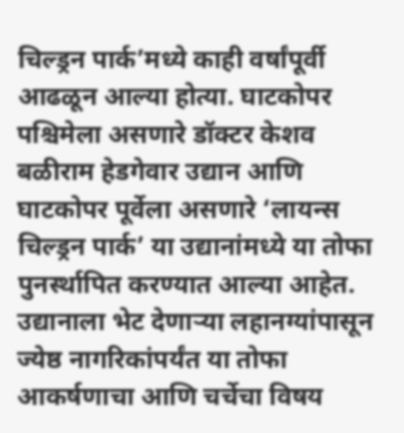चिल्ड्रन पार्क’मध्ये काही वर्षांपूर्वी आढळून आल्या होत्या. घाटकोपर पश्चिमेला असणारे डॉक्टर केशव बळीराम हेडगेवार उद्यान आणि घाटकोपर पूर्वेला असणारे ‘लायन्स चिल्ड्रन पार्क’ या उद्यानांमध्ये या तोफा पुनर्स्थापित करण्यात आल्या आहेत. उद्यानाला भेट देणाऱ्या लहानग्यांपासून ज्येष्ठ नागरिकांपर्यंत या तोफा आकर्षणाचा आणि चर्चेचा विषय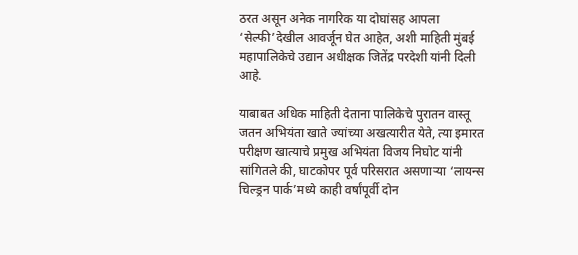ठरत असून अनेक नागरिक या दोघांसह आपला ‘सेल्फी’देखील आवर्जून घेत आहेत, अशी माहिती मुंबई महापालिकेचे उद्यान अधीक्षक जितेंद्र परदेशी यांनी दिली आहे.

याबाबत अधिक माहिती देताना पालिकेचे पुरातन वास्तू जतन अभियंता खाते ज्यांच्या अखत्यारीत येते, त्या इमारत परीक्षण खात्याचे प्रमुख अभियंता विजय निघोट यांनी सांगितले की, घाटकोपर पूर्व परिसरात असणाऱ्या ‘लायन्स चिल्ड्रन पार्क’मध्ये काही वर्षांपूर्वी दोन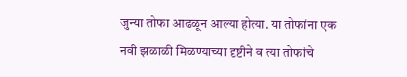जुन्या तोफा आढळून आल्या होत्या. या तोफांना एक नवी झळाळी मिळण्याच्या दृष्टीने व त्या तोफांचे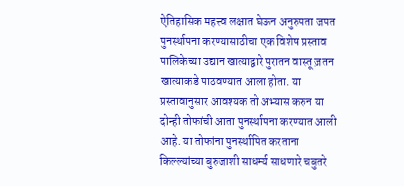ऐतिहासिक महत्त्व लक्षात घेऊन अनुरुपता जपत पुनर्स्थापना करण्यासाठीचा एक विशेष प्रस्ताव पालिकेच्या उद्यान खात्याद्वारे पुरातन वास्तू ज़तन खात्याकडे पाठवण्यात आला होता. या प्रस्तावानुसार आवश्यक तो अभ्यास करुन या दोन्ही तोफांची आता पुनर्स्थापना करण्यात आली आहे. या तोफांना पुनर्स्थापित करताना किल्ल्यांच्या बुरुजाशी साधर्म्य साधणारे चबुतरे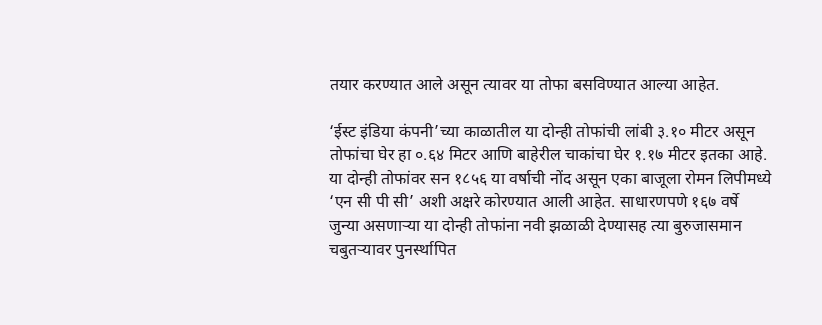तयार करण्यात आले असून त्यावर या तोफा बसविण्यात आल्या आहेत.

‘ईस्ट इंडिया कंपनी’च्या काळातील या दोन्ही तोफांची लांबी ३.१० मीटर असून तोफांचा घेर हा ०.६४ मिटर आणि बाहेरील चाकांचा घेर १.१७ मीटर इतका आहे. या दोन्ही तोफांवर सन‌ १८५६ या‌ वर्षाची नोंद असून एका बाजूला रोमन लिपीमध्ये ‘एन सी पी सी’ अशी अक्षरे कोरण्यात आली आहेत. साधारणपणे १६७ वर्षे जुन्या असणार्‍या या दोन्ही तोफांना नवी झळाळी देण्यासह त्या बुरुजासमान चबुतऱ्यावर पुनर्स्थापित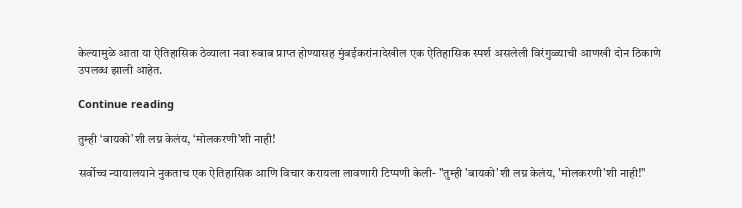केल्यामुळे आता या ऐतिहासिक ठेव्याला नवा‌ रुबाब प्राप्त होण्यासह मुंबईकरांनादेखील एक ऐतिहासिक स्पर्श असलेली विरंगुळ्याची आणखी दोन ठिकाणे उपलब्ध झाली आहेत.

Continue reading

तुम्ही ‘बायको’शी लग्न केलंय, ‘मोलकरणी’शी नाही!

सर्वोच्च न्यायालयाने नुकताच एक ऐतिहासिक आणि विचार करायला लावणारी टिप्पणी केली- "तुम्ही 'बायको'शी लग्न केलंय, 'मोलकरणी'शी नाही!"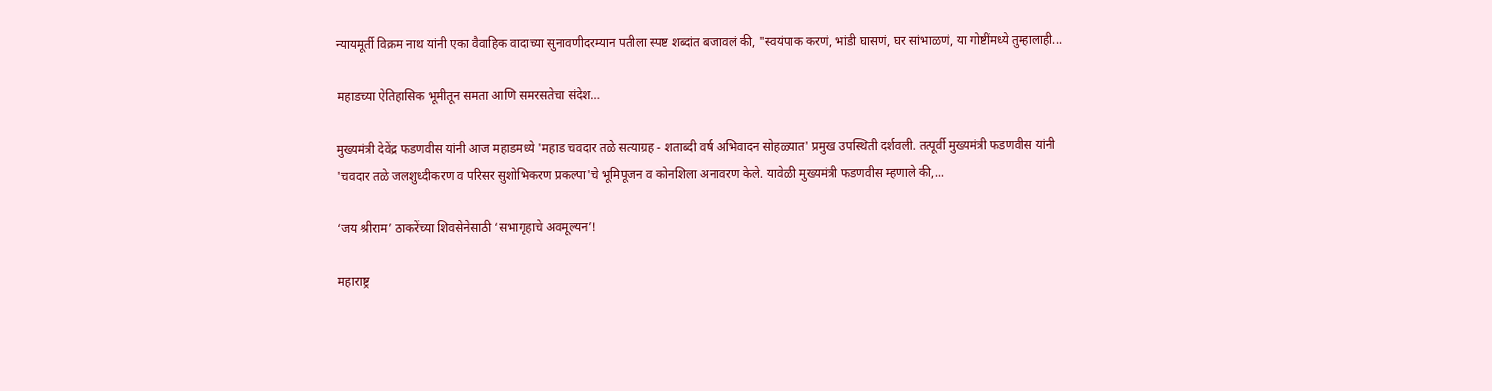न्यायमूर्ती विक्रम नाथ यांनी एका वैवाहिक वादाच्या सुनावणीदरम्यान पतीला स्पष्ट शब्दांत बजावलं की, "स्वयंपाक करणं, भांडी घासणं, घर सांभाळणं, या गोष्टींमध्ये तुम्हालाही...

महाडच्या ऐतिहासिक भूमीतून समता आणि समरसतेचा संदेश…

मुख्यमंत्री देवेंद्र फडणवीस यांनी आज महाडमध्ये 'महाड चवदार तळे सत्याग्रह - शताब्दी वर्ष अभिवादन सोहळ्यात' प्रमुख उपस्थिती दर्शवली. तत्पूर्वी मुख्यमंत्री फडणवीस यांनी 'चवदार तळे जलशुध्दीकरण व परिसर सुशोभिकरण प्रकल्पा'चे भूमिपूजन व कोनशिला अनावरण केले. यावेळी मुख्यमंत्री फडणवीस म्हणाले की,...

‘जय श्रीराम’ ठाकरेंच्या शिवसेनेसाठी ‘सभागृहाचे अवमूल्यन’!

महाराष्ट्र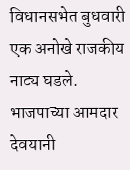विधानसभेत बुधवारी एक अनोखे राजकीय नाट्य घडले. भाजपाच्या आमदार देवयानी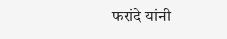फरांदे यांनी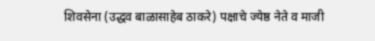शिवसेना (उद्धव बाळासाहेब ठाकरे) पक्षाचे ज्येष्ठ नेते व माजी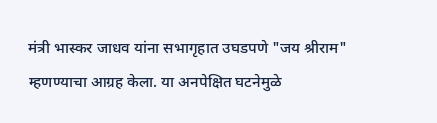मंत्री भास्कर जाधव यांना सभागृहात उघडपणे "जय श्रीराम" म्हणण्याचा आग्रह केला. या अनपेक्षित घटनेमुळे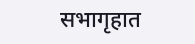सभागृहात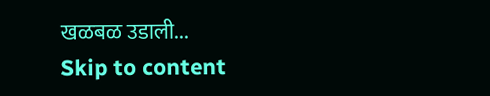खळबळ उडाली...
Skip to content